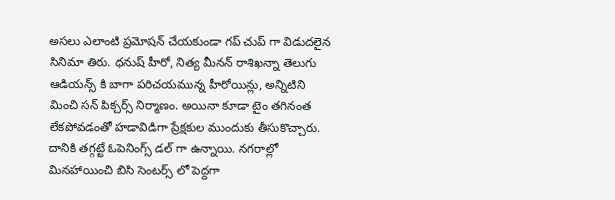అసలు ఎలాంటి ప్రమోషన్ చేయకుండా గప్ చుప్ గా విడుదలైన సినిమా తిరు. ధనుష్ హీరో, నిత్య మీనన్ రాశిఖన్నా తెలుగు ఆడియన్స్ కి బాగా పరిచయమున్న హీరోయిన్లు, అన్నిటిని మించి సన్ పిక్చర్స్ నిర్మాణం. అయినా కూడా టైం తగినంత లేకపోవడంతో హడావిడిగా ప్రేక్షకుల ముందుకు తీసుకొచ్చారు. దానికి తగ్గట్టే ఓపెనింగ్స్ డల్ గా ఉన్నాయి. నగరాల్లో మినహాయించి బిసి సెంటర్స్ లో పెద్దగా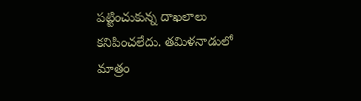పట్టించుకున్న దాఖలాలు కనిపించలేదు. తమిళనాడులో మాత్రం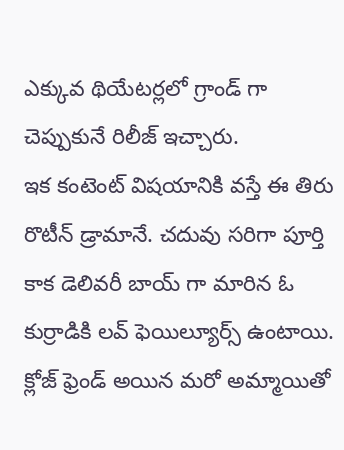ఎక్కువ థియేటర్లలో గ్రాండ్ గా చెప్పుకునే రిలీజ్ ఇచ్చారు.
ఇక కంటెంట్ విషయానికి వస్తే ఈ తిరు రొటీన్ డ్రామానే. చదువు సరిగా పూర్తి కాక డెలివరీ బాయ్ గా మారిన ఓ కుర్రాడికి లవ్ ఫెయిల్యూర్స్ ఉంటాయి. క్లోజ్ ఫ్రెండ్ అయిన మరో అమ్మాయితో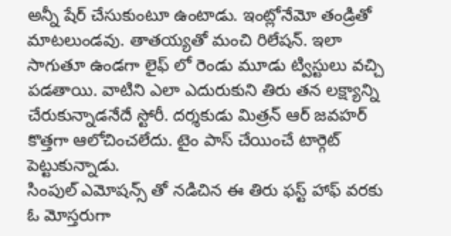అన్నీ షేర్ చేసుకుంటూ ఉంటాడు. ఇంట్లోనేమో తండ్రితో మాటలుండవు. తాతయ్యతో మంచి రిలేషన్. ఇలా సాగుతూ ఉండగా లైఫ్ లో రెండు మూడు ట్విస్టులు వచ్చి పడతాయి. వాటిని ఎలా ఎదురుకుని తిరు తన లక్ష్యాన్ని చేరుకున్నాడనేదే స్టోరీ. దర్శకుడు మిత్రన్ ఆర్ జవహర్ కొత్తగా ఆలోచించలేదు. టైం పాస్ చేయించే టార్గెట్ పెట్టుకున్నాడు.
సింపుల్ ఎమోషన్స్ తో నడిచిన ఈ తిరు ఫస్ట్ హాఫ్ వరకు ఓ మోస్తరుగా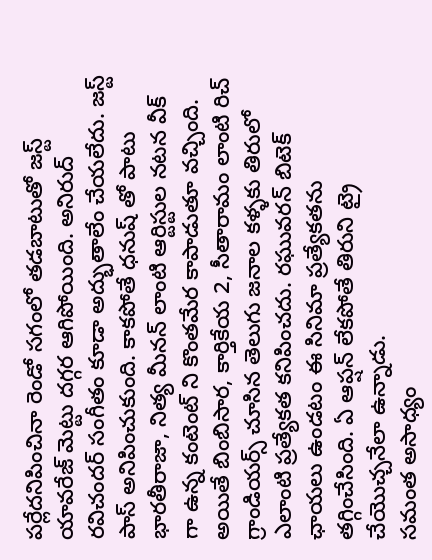పర్లేదనిపించినా రెండో సగంలో తడబాటుతో జస్ట్ యావరేజ్ మెట్టు దగ్గర ఆగిపోయింది. అనిరుద్ రవిచందర్ సంగీతం కూడా అద్భుతాలేం చేయలేదు. జస్ట్ పాస్ అనిపించుకుంది. కాకపోతే ధనుష్ తో పాటు భారతీరాజా, నిత్య మీనన్ లాంటి ఆర్టిస్టుల నటన వీక్ గా ఉన్న కంటెంట్ ని కొంతమేర కాపాడుతూ వచ్చింది. అయితే బింబిసార, కార్తికేయ 2, సీతారామం లాంటి రిచ్ గ్రాండియర్స్ చూసిన తెలుగు జనాల కళ్ళకు తిరులో ఎలాంటి ప్రత్యేకత కనిపించదు. రఘువరన్ బిటెక్ ఛాయలు ఉండటం ఈ సినిమా ప్రత్యేకతను తగ్గించేసింది. ఏ ఆప్షన్ లేకపోతే తిరుని ట్రై చేయొచ్చనేలా ఉన్నాడు.
సమంత అసాధ్యం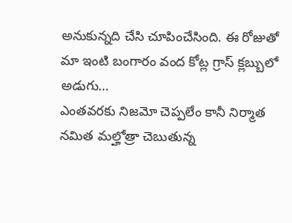అనుకున్నది చేసి చూపించేసింది. ఈ రోజుతో మా ఇంటి బంగారం వంద కోట్ల గ్రాస్ క్లబ్బులో అడుగు…
ఎంతవరకు నిజమో చెప్పలేం కానీ నిర్మాత నమిత మల్హోత్రా చెబుతున్న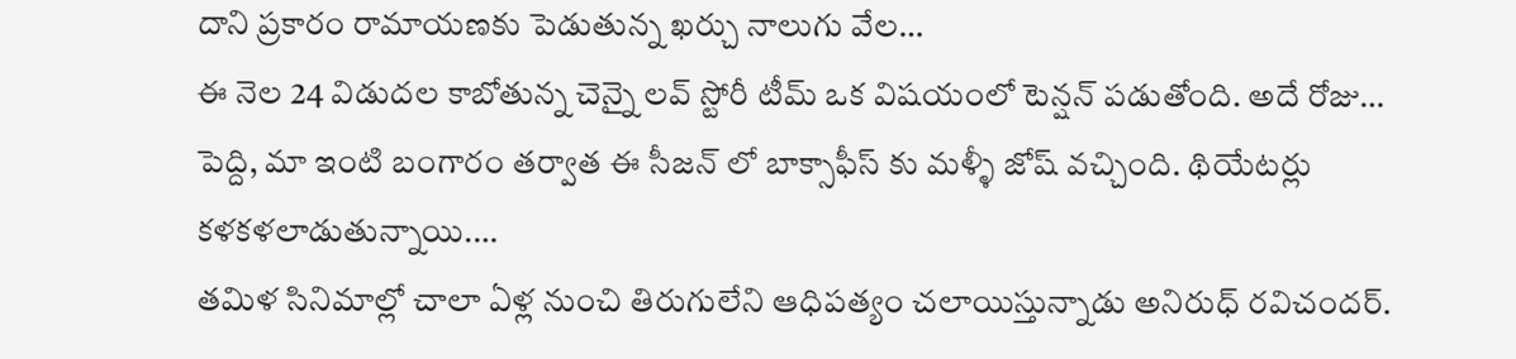దాని ప్రకారం రామాయణకు పెడుతున్న ఖర్చు నాలుగు వేల…
ఈ నెల 24 విడుదల కాబోతున్న చెన్నై లవ్ స్టోరీ టీమ్ ఒక విషయంలో టెన్షన్ పడుతోంది. అదే రోజు…
పెద్ది, మా ఇంటి బంగారం తర్వాత ఈ సీజన్ లో బాక్సాఫీస్ కు మళ్ళీ జోష్ వచ్చింది. థియేటర్లు కళకళలాడుతున్నాయి.…
తమిళ సినిమాల్లో చాలా ఏళ్ల నుంచి తిరుగులేని ఆధిపత్యం చలాయిస్తున్నాడు అనిరుధ్ రవిచందర్.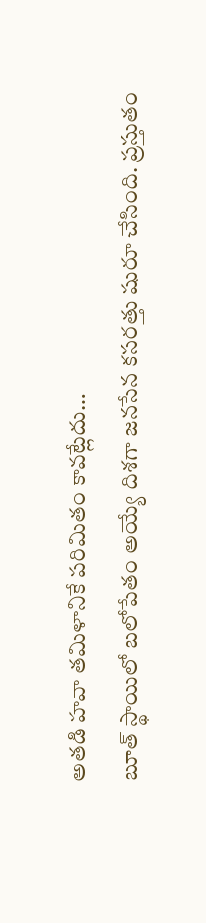అతడి హవా తమిళానికే పరిమితం కావట్లేదు…
బూత్ స్థాయిలో బలోపేతం అయ్యే దిశగా జనసేన కసరత్తు షురూ చేసింది. ప్రస్తుతం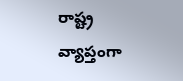రాష్ట్ర వ్యాప్తంగా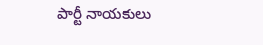పార్టీ నాయకులు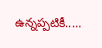ఉన్నప్పటికీ..…